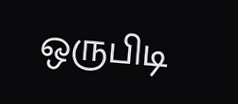ஒருபிடி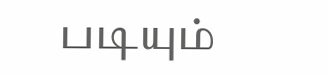படியும்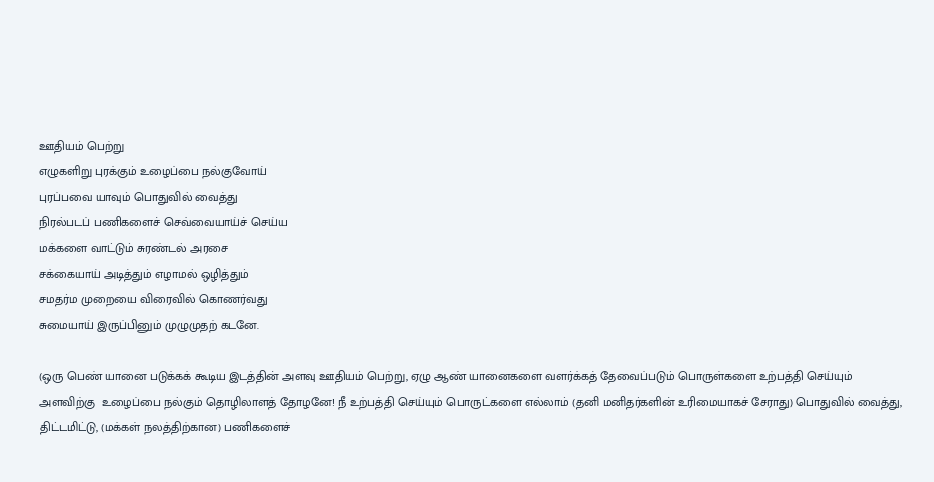ஊதியம் பெற்று
எழுகளிறு புரக்கும் உழைப்பை நல்குவோய்
புரப்பவை யாவும் பொதுவில் வைத்து
நிரல்படப் பணிகளைச் செவ்வையாய்ச் செய்ய
மக்களை வாட்டும் சுரண்டல் அரசை
சக்கையாய் அடித்தும் எழாமல் ஒழித்தும்
சமதர்ம முறையை விரைவில் கொணர்வது
சுமையாய் இருப்பினும் முழுமுதற் கடனே.

(ஒரு பெண் யானை படுக்கக் கூடிய இடத்தின் அளவு ஊதியம் பெற்று, ஏழு ஆண் யானைகளை வளர்க்கத் தேவைப்படும் பொருள்களை உற்பத்தி செய்யும் அளவிற்கு  உழைப்பை நல்கும் தொழிலாளத் தோழனே! நீ உற்பத்தி செய்யும் பொருட்களை எல்லாம் (தனி மனிதர்களின் உரிமையாகச் சேராது) பொதுவில் வைத்து, திட்டமிட்டு, (மக்கள் நலத்திற்கான) பணிகளைச்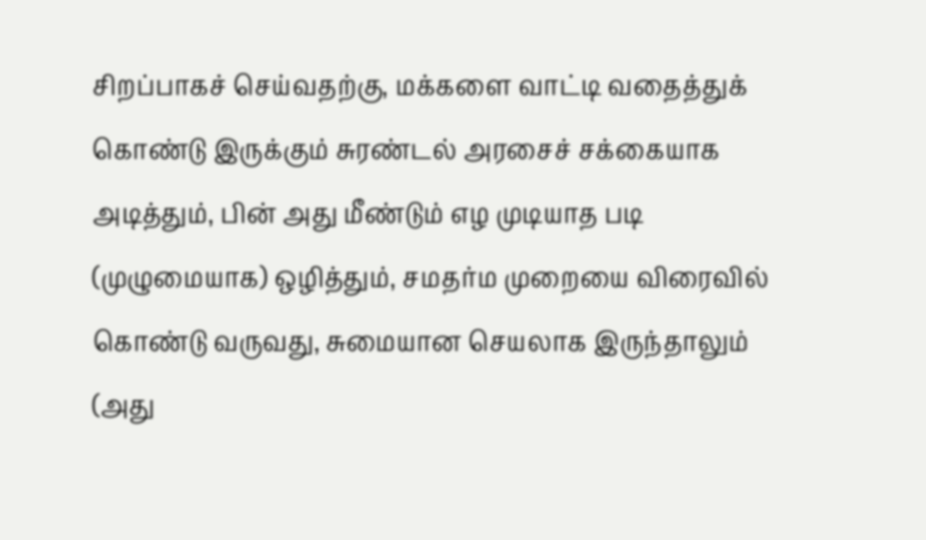சிறப்பாகச் செய்வதற்கு, மக்களை வாட்டி வதைத்துக் கொண்டு இருக்கும் சுரண்டல் அரசைச் சக்கையாக அடித்தும், பின் அது மீண்டும் எழ முடியாத படி (முழுமையாக) ஒழித்தும், சமதர்ம முறையை விரைவில் கொண்டு வருவது, சுமையான செயலாக இருந்தாலும் (அது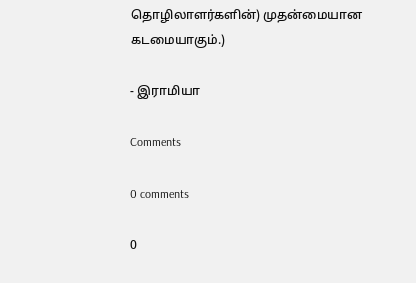தொழிலாளர்களின்) முதன்மையான கடமையாகும்.)

- இராமியா

Comments

0 comments

0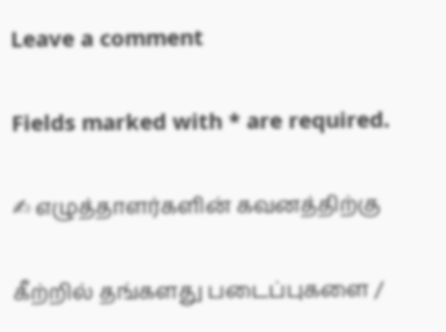Leave a comment

Fields marked with * are required.

✍ எழுத்தாளர்களின் கவனத்திற்கு

கீற்றில் தங்களது படைப்புகளை /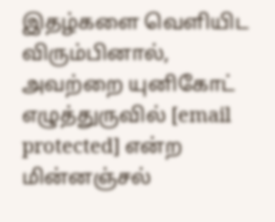இதழ்களை வெளியிட விரும்பினால், அவற்றை யுனிகோட் எழுத்துருவில் [email protected] என்ற மின்னஞ்சல்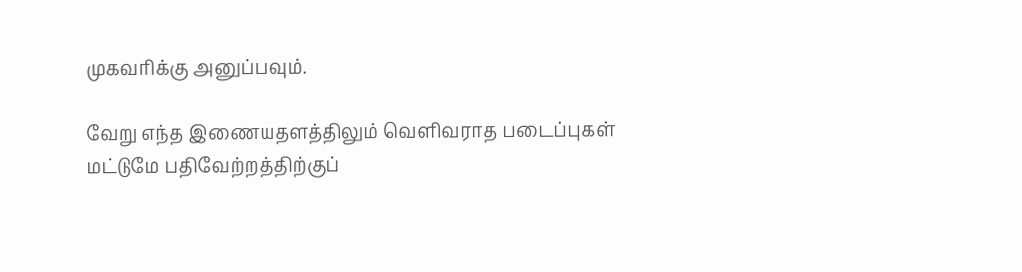முகவரிக்கு அனுப்பவும்.

வேறு எந்த இணையதளத்திலும் வெளிவராத படைப்புகள் மட்டுமே பதிவேற்றத்திற்குப்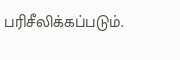பரிசீலிக்கப்படும்.